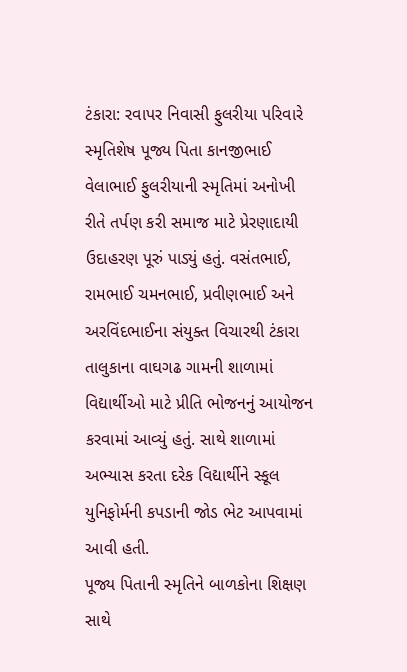ટંકારા: રવાપર નિવાસી ફુલરીયા પરિવારે સ્મૃતિશેષ પૂજ્ય પિતા કાનજીભાઈ વેલાભાઈ ફુલરીયાની સ્મૃતિમાં અનોખી રીતે તર્પણ કરી સમાજ માટે પ્રેરણાદાયી ઉદાહરણ પૂરું પાડ્યું હતું. વસંતભાઈ, રામભાઈ ચમનભાઈ, પ્રવીણભાઈ અને અરવિંદભાઈના સંયુક્ત વિચારથી ટંકારા તાલુકાના વાઘગઢ ગામની શાળામાં વિદ્યાર્થીઓ માટે પ્રીતિ ભોજનનું આયોજન કરવામાં આવ્યું હતું. સાથે શાળામાં અભ્યાસ કરતા દરેક વિદ્યાર્થીને સ્કૂલ યુનિફોર્મની કપડાની જોડ ભેટ આપવામાં આવી હતી.
પૂજ્ય પિતાની સ્મૃતિને બાળકોના શિક્ષણ સાથે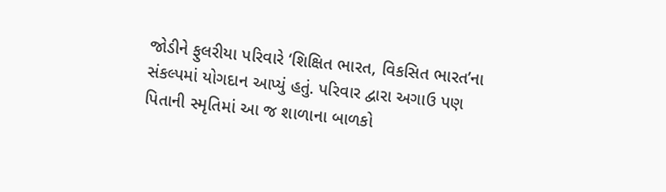જોડીને ફુલરીયા પરિવારે ‘શિક્ષિત ભારત, વિકસિત ભારત’ના સંકલ્પમાં યોગદાન આપ્યું હતું. પરિવાર દ્વારા અગાઉ પણ પિતાની સ્મૃતિમાં આ જ શાળાના બાળકો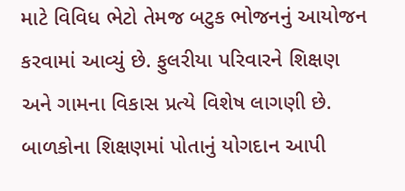માટે વિવિધ ભેટો તેમજ બટુક ભોજનનું આયોજન કરવામાં આવ્યું છે. ફુલરીયા પરિવારને શિક્ષણ અને ગામના વિકાસ પ્રત્યે વિશેષ લાગણી છે. બાળકોના શિક્ષણમાં પોતાનું યોગદાન આપી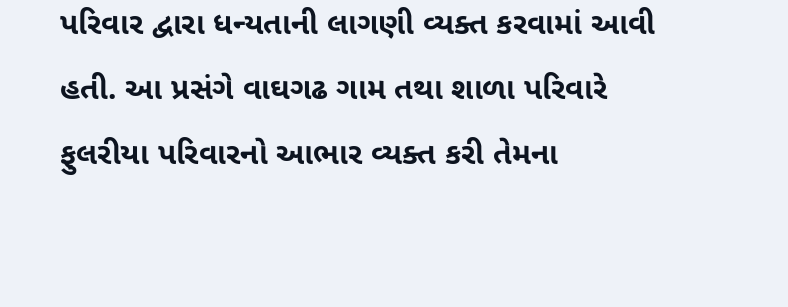પરિવાર દ્વારા ધન્યતાની લાગણી વ્યક્ત કરવામાં આવી હતી. આ પ્રસંગે વાઘગઢ ગામ તથા શાળા પરિવારે ફુલરીયા પરિવારનો આભાર વ્યક્ત કરી તેમના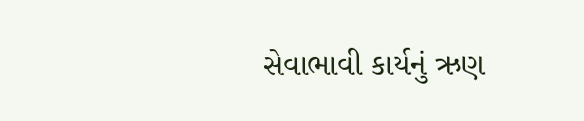સેવાભાવી કાર્યનું ઋણ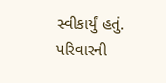સ્વીકાર્યું હતું. પરિવારની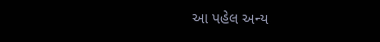આ પહેલ અન્ય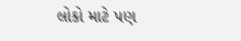લોકો માટે પણ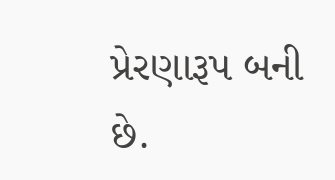પ્રેરણારૂપ બની છે.